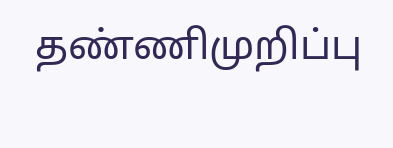தண்ணிமுறிப்பு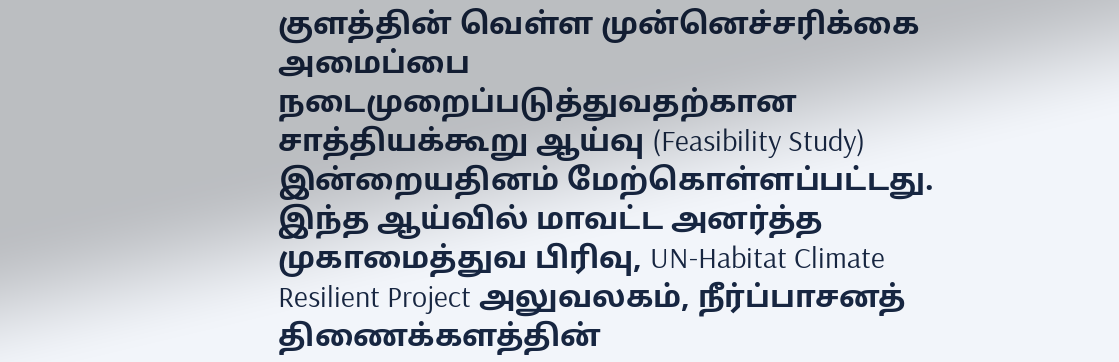குளத்தின் வெள்ள முன்னெச்சரிக்கை அமைப்பை நடைமுறைப்படுத்துவதற்கான சாத்தியக்கூறு ஆய்வு (Feasibility Study) இன்றையதினம் மேற்கொள்ளப்பட்டது.
இந்த ஆய்வில் மாவட்ட அனர்த்த முகாமைத்துவ பிரிவு, UN-Habitat Climate Resilient Project அலுவலகம், நீர்ப்பாசனத் திணைக்களத்தின்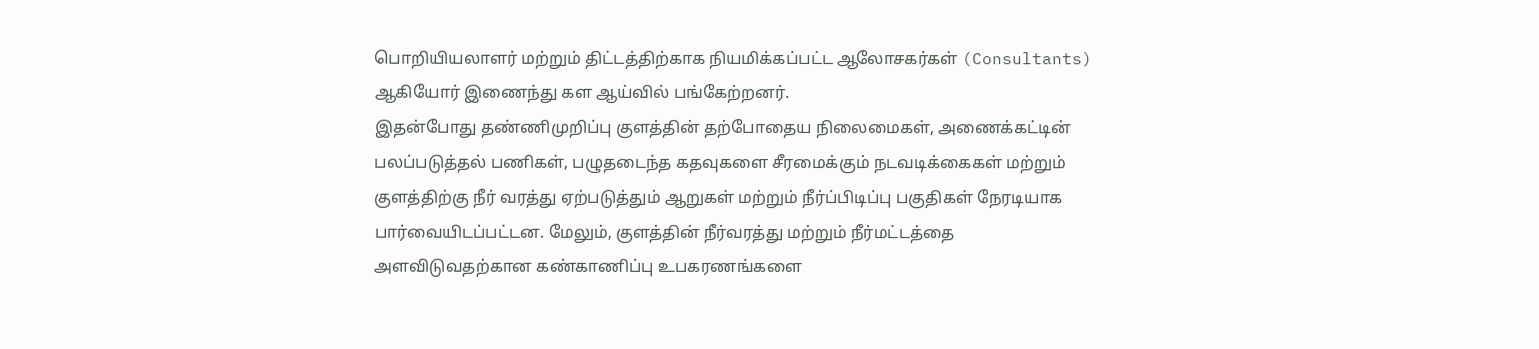பொறியியலாளர் மற்றும் திட்டத்திற்காக நியமிக்கப்பட்ட ஆலோசகர்கள் (Consultants) ஆகியோர் இணைந்து கள ஆய்வில் பங்கேற்றனர்.
இதன்போது தண்ணிமுறிப்பு குளத்தின் தற்போதைய நிலைமைகள், அணைக்கட்டின் பலப்படுத்தல் பணிகள், பழுதடைந்த கதவுகளை சீரமைக்கும் நடவடிக்கைகள் மற்றும் குளத்திற்கு நீர் வரத்து ஏற்படுத்தும் ஆறுகள் மற்றும் நீர்ப்பிடிப்பு பகுதிகள் நேரடியாக பார்வையிடப்பட்டன. மேலும், குளத்தின் நீர்வரத்து மற்றும் நீர்மட்டத்தை அளவிடுவதற்கான கண்காணிப்பு உபகரணங்களை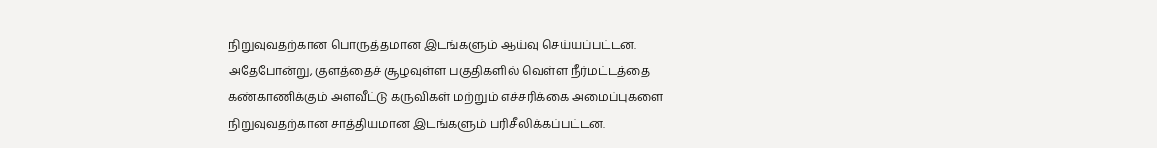நிறுவுவதற்கான பொருத்தமான இடங்களும் ஆய்வு செய்யப்பட்டன.
அதேபோன்று, குளத்தைச் சூழவுள்ள பகுதிகளில் வெள்ள நீர்மட்டத்தை கண்காணிக்கும் அளவீட்டு கருவிகள் மற்றும் எச்சரிக்கை அமைப்புகளை நிறுவுவதற்கான சாத்தியமான இடங்களும் பரிசீலிக்கப்பட்டன.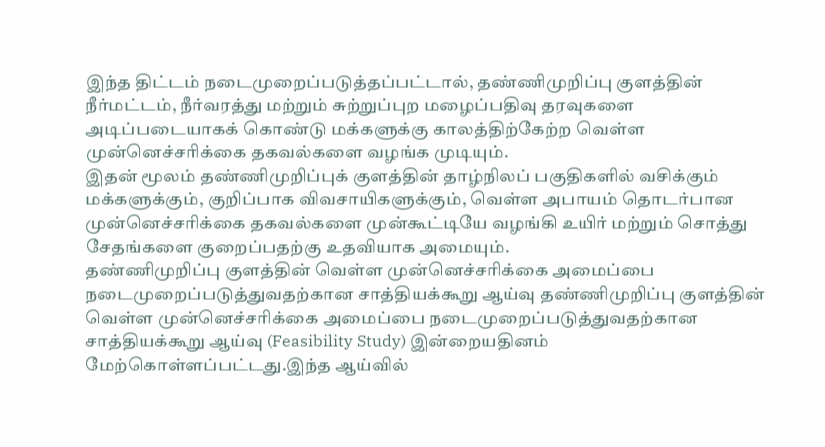இந்த திட்டம் நடைமுறைப்படுத்தப்பட்டால், தண்ணிமுறிப்பு குளத்தின் நீர்மட்டம், நீர்வரத்து மற்றும் சுற்றுப்புற மழைப்பதிவு தரவுகளை அடிப்படையாகக் கொண்டு மக்களுக்கு காலத்திற்கேற்ற வெள்ள முன்னெச்சரிக்கை தகவல்களை வழங்க முடியும்.
இதன் மூலம் தண்ணிமுறிப்புக் குளத்தின் தாழ்நிலப் பகுதிகளில் வசிக்கும் மக்களுக்கும், குறிப்பாக விவசாயிகளுக்கும், வெள்ள அபாயம் தொடர்பான முன்னெச்சரிக்கை தகவல்களை முன்கூட்டியே வழங்கி உயிர் மற்றும் சொத்து சேதங்களை குறைப்பதற்கு உதவியாக அமையும்.
தண்ணிமுறிப்பு குளத்தின் வெள்ள முன்னெச்சரிக்கை அமைப்பை நடைமுறைப்படுத்துவதற்கான சாத்தியக்கூறு ஆய்வு தண்ணிமுறிப்பு குளத்தின் வெள்ள முன்னெச்சரிக்கை அமைப்பை நடைமுறைப்படுத்துவதற்கான சாத்தியக்கூறு ஆய்வு (Feasibility Study) இன்றையதினம் மேற்கொள்ளப்பட்டது.இந்த ஆய்வில்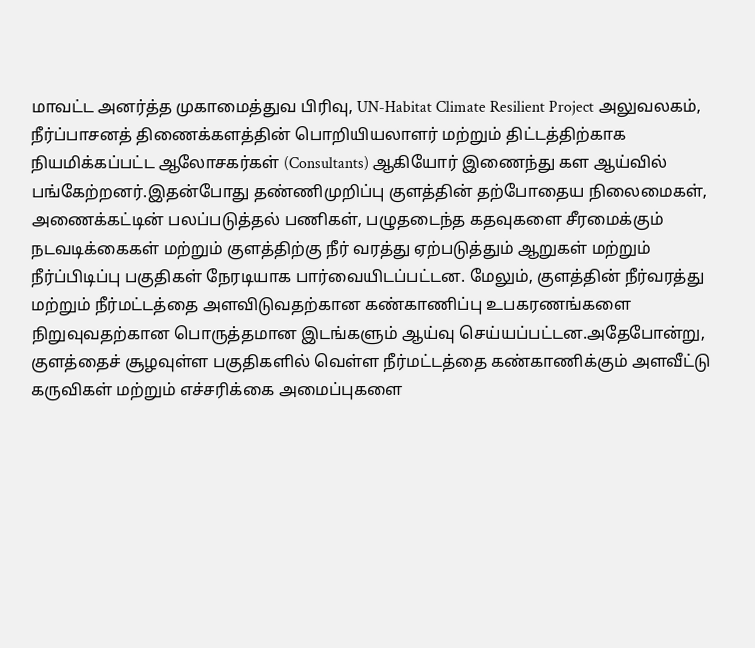மாவட்ட அனர்த்த முகாமைத்துவ பிரிவு, UN-Habitat Climate Resilient Project அலுவலகம், நீர்ப்பாசனத் திணைக்களத்தின் பொறியியலாளர் மற்றும் திட்டத்திற்காக நியமிக்கப்பட்ட ஆலோசகர்கள் (Consultants) ஆகியோர் இணைந்து கள ஆய்வில் பங்கேற்றனர்.இதன்போது தண்ணிமுறிப்பு குளத்தின் தற்போதைய நிலைமைகள், அணைக்கட்டின் பலப்படுத்தல் பணிகள், பழுதடைந்த கதவுகளை சீரமைக்கும் நடவடிக்கைகள் மற்றும் குளத்திற்கு நீர் வரத்து ஏற்படுத்தும் ஆறுகள் மற்றும் நீர்ப்பிடிப்பு பகுதிகள் நேரடியாக பார்வையிடப்பட்டன. மேலும், குளத்தின் நீர்வரத்து மற்றும் நீர்மட்டத்தை அளவிடுவதற்கான கண்காணிப்பு உபகரணங்களை நிறுவுவதற்கான பொருத்தமான இடங்களும் ஆய்வு செய்யப்பட்டன.அதேபோன்று, குளத்தைச் சூழவுள்ள பகுதிகளில் வெள்ள நீர்மட்டத்தை கண்காணிக்கும் அளவீட்டு கருவிகள் மற்றும் எச்சரிக்கை அமைப்புகளை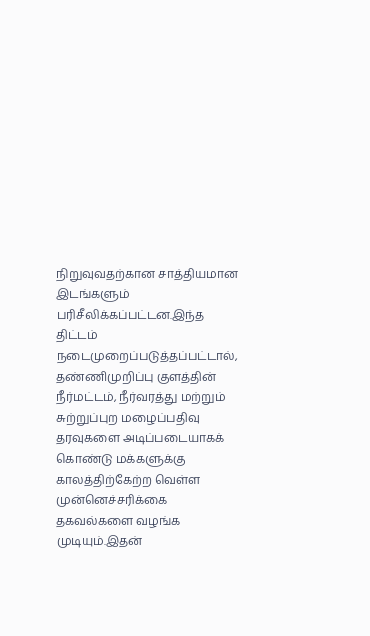நிறுவுவதற்கான சாத்தியமான இடங்களும் பரிசீலிக்கப்பட்டன.இந்த திட்டம் நடைமுறைப்படுத்தப்பட்டால், தண்ணிமுறிப்பு குளத்தின் நீர்மட்டம், நீர்வரத்து மற்றும் சுற்றுப்புற மழைப்பதிவு தரவுகளை அடிப்படையாகக் கொண்டு மக்களுக்கு காலத்திற்கேற்ற வெள்ள முன்னெச்சரிக்கை தகவல்களை வழங்க முடியும்.இதன்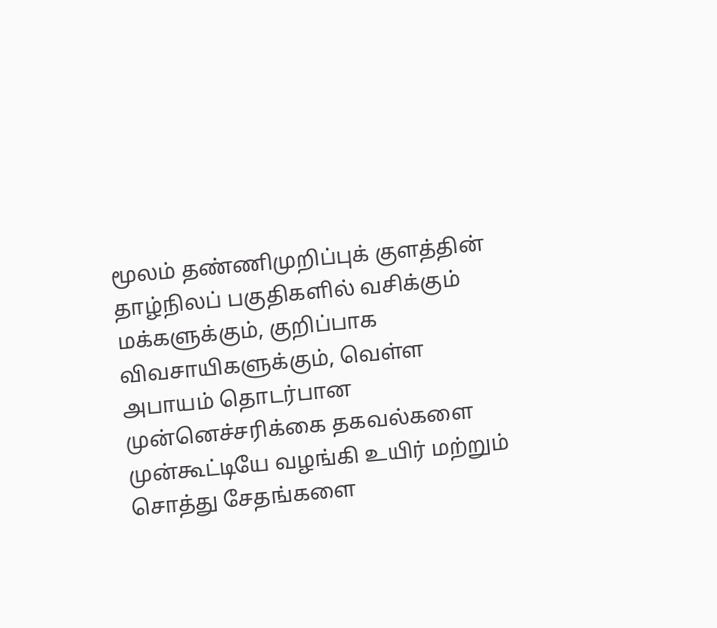மூலம் தண்ணிமுறிப்புக் குளத்தின் தாழ்நிலப் பகுதிகளில் வசிக்கும் மக்களுக்கும், குறிப்பாக விவசாயிகளுக்கும், வெள்ள அபாயம் தொடர்பான முன்னெச்சரிக்கை தகவல்களை முன்கூட்டியே வழங்கி உயிர் மற்றும் சொத்து சேதங்களை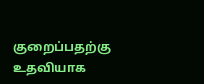குறைப்பதற்கு உதவியாக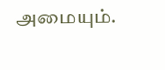அமையும்.